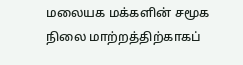மலையக மக்களின் சமூக நிலை மாற்றத்திற்காகப்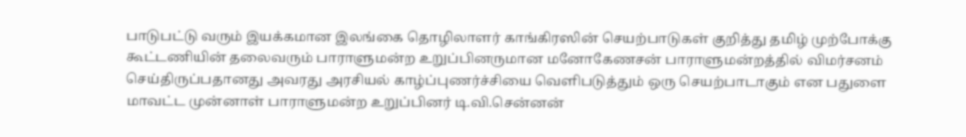பாடுபட்டு வரும் இயக்கமான இலங்கை தொழிலாளர் காங்கிரஸின் செயற்பாடுகள் குறித்து தமிழ் முற்போக்கு கூட்டணியின் தலைவரும் பாராளுமன்ற உறுப்பினருமான மனோகேணசன் பாராளுமன்றத்தில் விமர்சனம் செய்திருப்பதானது அவரது அரசியல் காழ்ப்புணர்ச்சியை வெளிபடுத்தும் ஒரு செயற்பாடாகும் என பதுளை மாவட்ட முன்னாள் பாராளுமன்ற உறுப்பினர் டி.வி.சென்னன்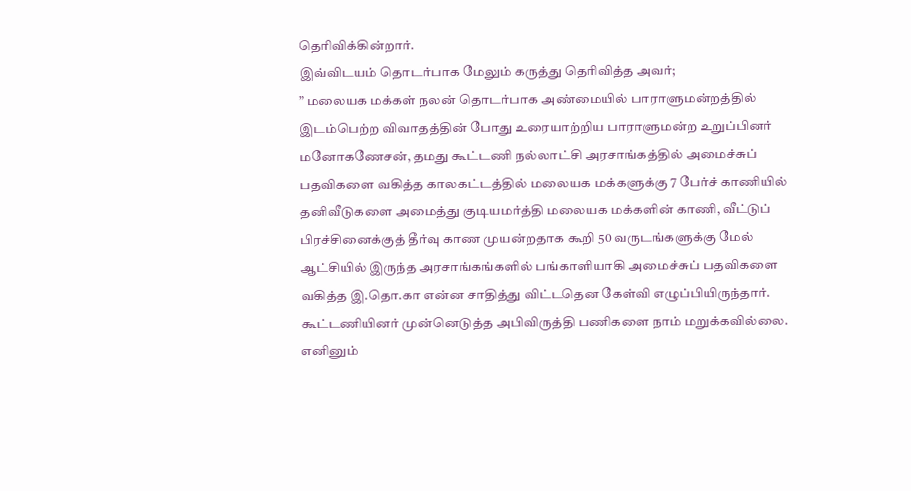தெரிவிக்கின்றார்.
இவ்விடயம் தொடர்பாக மேலும் கருத்து தெரிவித்த அவர்;
” மலையக மக்கள் நலன் தொடர்பாக அண்மையில் பாராளுமன்றத்தில் இடம்பெற்ற விவாதத்தின் போது உரையாற்றிய பாராளுமன்ற உறுப்பினர் மனோகணேசன், தமது கூட்டணி நல்லாட்சி அரசாங்கத்தில் அமைச்சுப் பதவிகளை வகித்த காலகட்டத்தில் மலையக மக்களுக்கு 7 பேர்ச் காணியில் தனிவீடுகளை அமைத்து குடியமர்த்தி மலையக மக்களின் காணி, வீட்டுப் பிரச்சினைக்குத் தீர்வு காண முயன்றதாக கூறி 50 வருடங்களுக்கு மேல் ஆட்சியில் இருந்த அரசாங்கங்களில் பங்காளியாகி அமைச்சுப் பதவிகளை வகித்த இ.தொ.கா என்ன சாதித்து விட்டதென கேள்வி எழுப்பியிருந்தார்.
கூட்டணியினர் முன்னெடுத்த அபிவிருத்தி பணிகளை நாம் மறுக்கவில்லை.
எனினும்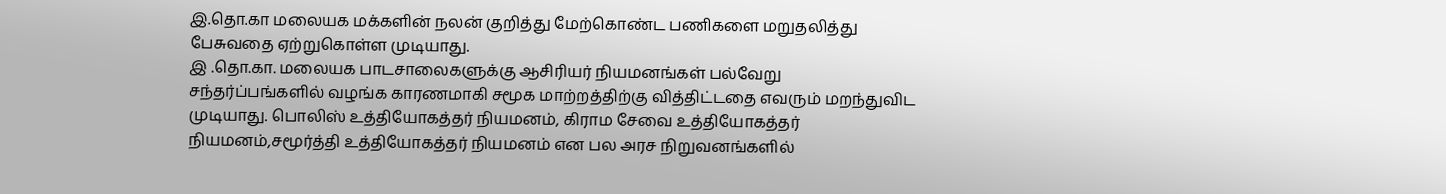இ.தொ.கா மலையக மக்களின் நலன் குறித்து மேற்கொண்ட பணிகளை மறுதலித்து பேசுவதை ஏற்றுகொள்ள முடியாது.
இ .தொ.கா. மலையக பாடசாலைகளுக்கு ஆசிரியர் நியமனங்கள் பல்வேறு சந்தர்ப்பங்களில் வழங்க காரணமாகி சமூக மாற்றத்திற்கு வித்திட்டதை எவரும் மறந்துவிட முடியாது. பொலிஸ் உத்தியோகத்தர் நியமனம், கிராம சேவை உத்தியோகத்தர் நியமனம்,சமூர்த்தி உத்தியோகத்தர் நியமனம் என பல அரச நிறுவனங்களில்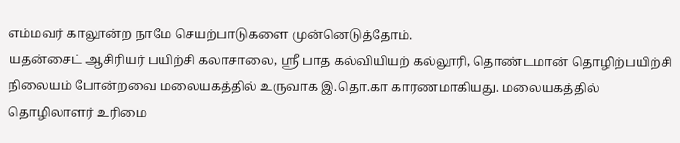எம்மவர் காலூன்ற நாமே செயற்பாடுகளை முன்னெடுத்தோம்.
யதன்சைட் ஆசிரியர் பயிற்சி கலாசாலை, ஸ்ரீ பாத கல்வியியற் கல்லூரி, தொண்டமான் தொழிற்பயிற்சி நிலையம் போன்றவை மலையகத்தில் உருவாக இ.தொ.கா காரணமாகியது. மலையகத்தில் தொழிலாளர் உரிமை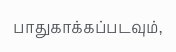பாதுகாக்கப்படவும்,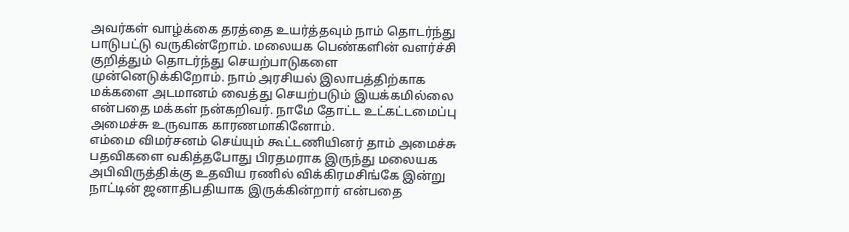அவர்கள் வாழ்க்கை தரத்தை உயர்த்தவும் நாம் தொடர்ந்து பாடுபட்டு வருகின்றோம். மலையக பெண்களின் வளர்ச்சி குறித்தும் தொடர்ந்து செயற்பாடுகளை முன்னெடுக்கிறோம். நாம் அரசியல் இலாபத்திற்காக மக்களை அடமானம் வைத்து செயற்படும் இயக்கமில்லை என்பதை மக்கள் நன்கறிவர். நாமே தோட்ட உட்கட்டமைப்பு அமைச்சு உருவாக காரணமாகினோம்.
எம்மை விமர்சனம் செய்யும் கூட்டணியினர் தாம் அமைச்சு பதவிகளை வகித்தபோது பிரதமராக இருந்து மலையக அபிவிருத்திக்கு உதவிய ரணில் விக்கிரமசிங்கே இன்று நாட்டின் ஜனாதிபதியாக இருக்கின்றார் என்பதை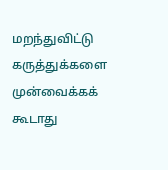மறந்துவிட்டு கருத்துக்களை முன்வைக்கக் கூடாது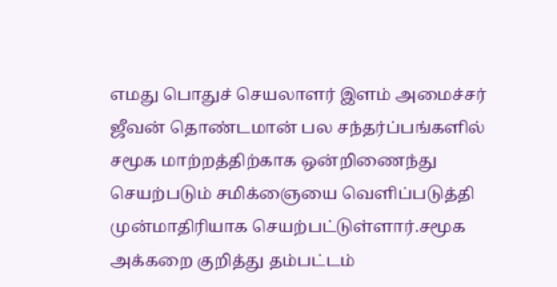எமது பொதுச் செயலாளர் இளம் அமைச்சர் ஜீவன் தொண்டமான் பல சந்தர்ப்பங்களில் சமூக மாற்றத்திற்காக ஒன்றிணைந்து செயற்படும் சமிக்ஞையை வெளிப்படுத்தி முன்மாதிரியாக செயற்பட்டுள்ளார்.சமூக அக்கறை குறித்து தம்பட்டம்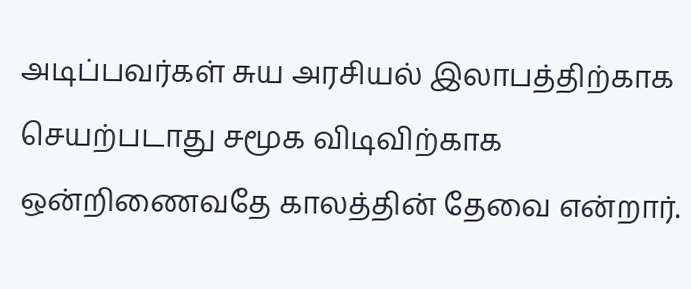அடிப்பவர்கள் சுய அரசியல் இலாபத்திற்காக செயற்படாது சமூக விடிவிற்காக ஒன்றிணைவதே காலத்தின் தேவை என்றார்.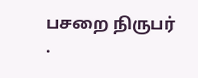பசறை நிருபர்
.